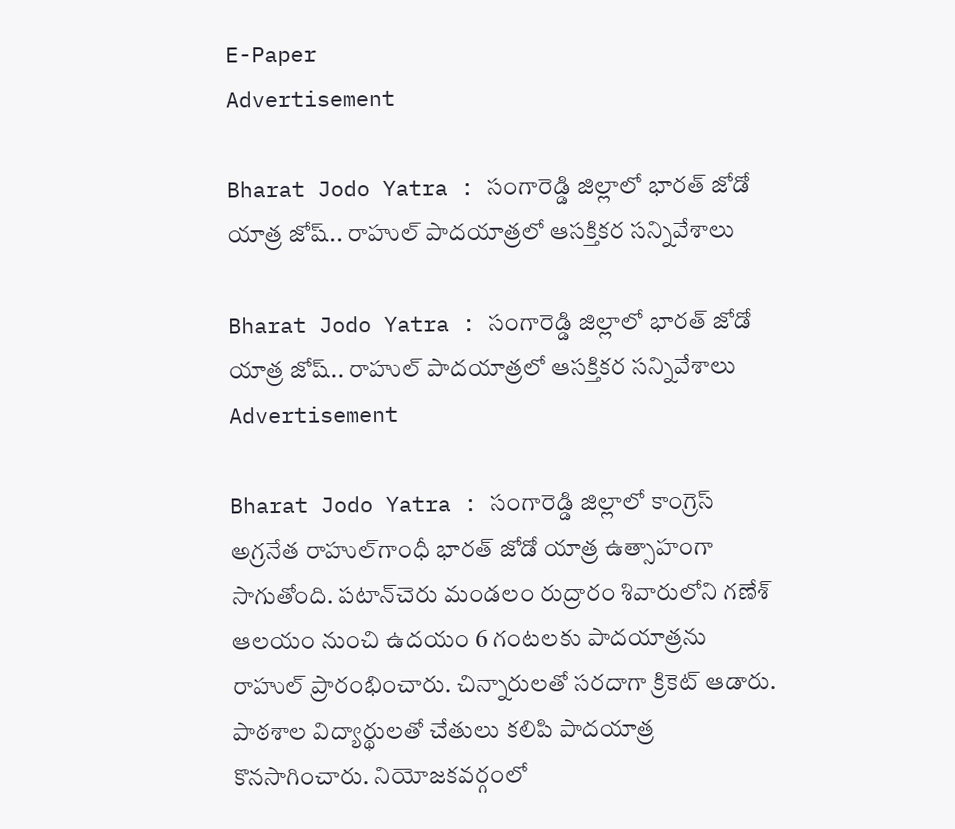E-Paper
Advertisement

Bharat Jodo Yatra : సంగారెడ్డి జిల్లాలో భారత్ జోడో యాత్ర జోష్.. రాహుల్ పాదయాత్రలో ఆసక్తికర సన్నివేశాలు

Bharat Jodo Yatra : సంగారెడ్డి జిల్లాలో భారత్ జోడో యాత్ర జోష్.. రాహుల్ పాదయాత్రలో ఆసక్తికర సన్నివేశాలు
Advertisement

Bharat Jodo Yatra : సంగారెడ్డి జిల్లాలో కాంగ్రెస్‌ అగ్రనేత రాహుల్‌గాంధీ భారత్ జోడో యాత్ర ఉత్సాహంగా సాగుతోంది. పటాన్‌చెరు మండలం రుద్రారం శివారులోని గణేశ్‌ ఆలయం నుంచి ఉదయం 6 గంటలకు పాదయాత్రను రాహుల్ ప్రారంభించారు. చిన్నారులతో సరదాగా క్రికెట్‌ ఆడారు. పాఠశాల విద్యార్థులతో చేతులు కలిపి పాదయాత్ర కొనసాగించారు. నియోజకవర్గంలో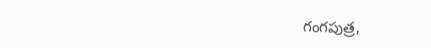గంగపుత్ర,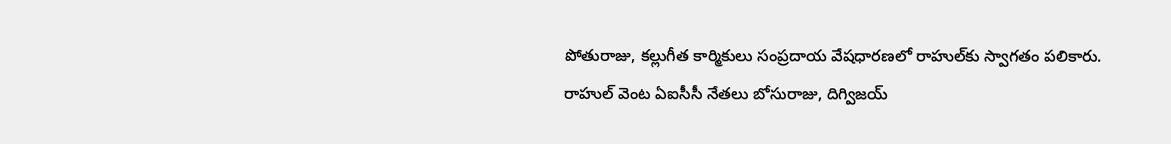పోతురాజు, కల్లుగీత కార్మికులు సంప్రదాయ వేషధారణలో రాహుల్‌కు స్వాగతం పలికారు. రాహుల్‌ వెంట ఏఐసీసీ నేతలు బోసురాజు, దిగ్విజయ్‌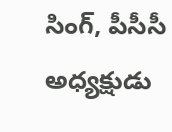సింగ్‌, పీసీసీ అధ్యక్షుడు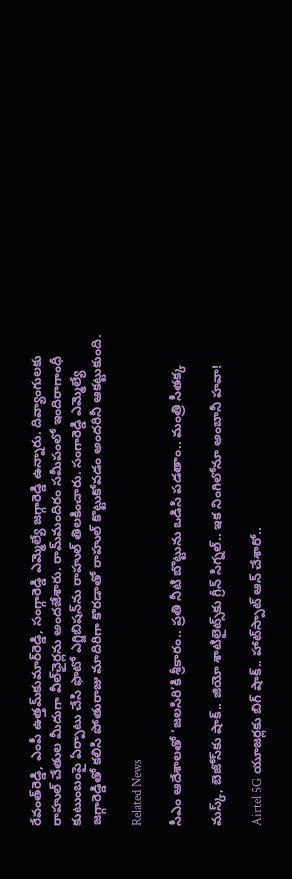రేవంత్‌రెడ్డి, ఎంపీ ఉత్తమ్‌కుమార్‌రెడ్డి, సంగ్గారెడ్డి ఎమ్మెల్యే జగ్గారెడ్డి ఉన్నారు. దివ్యాంగులకు రాహుల్‌ చేతుల మీదుగా వీల్‌ఛైర్లను అందజేశారు. రామ్‌మందిరం సమీపంలో ఇందిరాగాంధీ కుటుంబంపై ఏర్పాటు చేసి ఫొటో ఎగ్జిబిషన్‌ను రాహుల్‌ తిలకించారు. సంగారెడ్డి ఎమ్మెల్యే జగ్గారెడ్డితో కలిసి పోతురాజు మాదిరిగా కొరడాతో రాహుల్‌ కొట్టుకోవడం అందరినీ ఆకట్టుకుంది.

Related News

సీఎం ఆదేశాలతో ‘జలసిరి’కి శ్రీకారం.. ప్రతి నీటి బొట్టును ఒడిసి పడతాం.. మంత్రి సీతక్క

మస్క్, బెజోస్‌కు షాక్.. జియో శాటిలైట్స్‌కు గ్రీన్ సిగ్నల్.. ఇక నింగిలోనూ అంబానీ హవా!

Airtel 5G యూజర్లకు బిగ్ షాక్.. హాట్‌స్పాట్ ఆన్ చేశారో..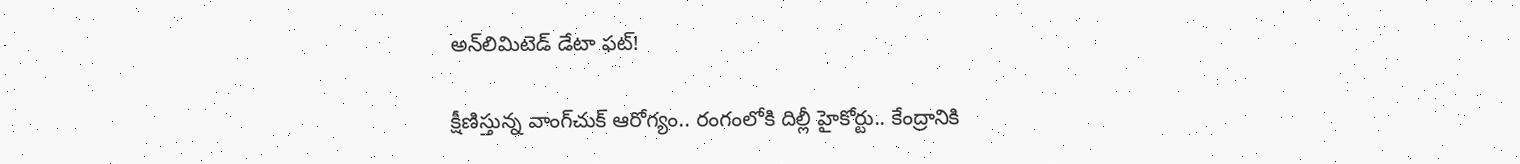అన్‌లిమిటెడ్ డేటా ఫట్!

క్షీణిస్తున్న వాంగ్‌చుక్ ఆరోగ్యం.. రంగంలోకి దిల్లీ హైకోర్టు.. కేంద్రానికి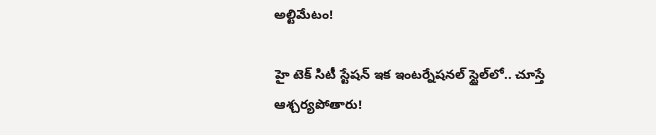అల్టిమేటం!

హై టెక్ సిటీ స్టేషన్ ఇక ఇంటర్నేషనల్ స్టైల్‌లో.. చూస్తే ఆశ్చర్యపోతారు!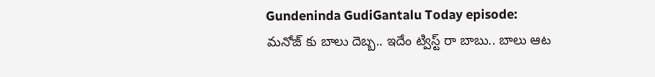Gundeninda GudiGantalu Today episode: మనోజ్ కు బాలు దెబ్బ.. ఇదేం ట్విస్ట్ రా బాబు.. బాలు ఆట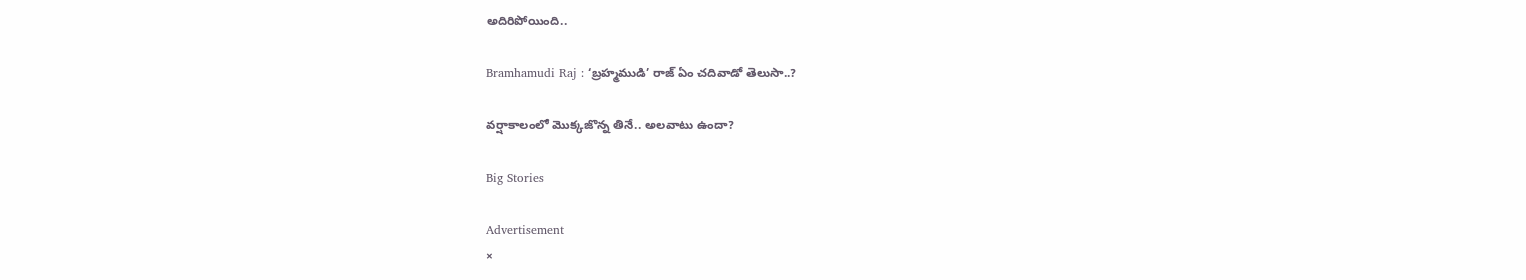అదిరిపోయింది..

Bramhamudi Raj : ‘బ్రహ్మముడి’ రాజ్ ఏం చదివాడో తెలుసా..?

వర్షాకాలంలో మొక్కజొన్న తినే.. అలవాటు ఉందా?

Big Stories

Advertisement
×